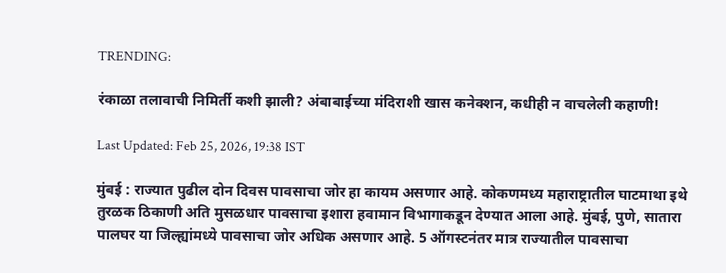TRENDING:

रंकाळा तलावाची निमिर्ती कशी झाली? अंबाबाईच्या मंदिराशी खास कनेक्शन, कधीही न वाचलेली कहाणी!

Last Updated: Feb 25, 2026, 19:38 IST

मुंबई : राज्यात पुढील दोन दिवस पावसाचा जोर हा कायम असणार आहे. कोकणमध्य महाराष्ट्रातील घाटमाथा इथे तुरळक ठिकाणी अति मुसळधार पावसाचा इशारा हवामान विभागाकडून देण्यात आला आहे. मुंबई, पुणे, सातारा पालघर या जिल्ह्यांमध्ये पावसाचा जोर अधिक असणार आहे. 5 ऑगस्टनंतर मात्र राज्यातील पावसाचा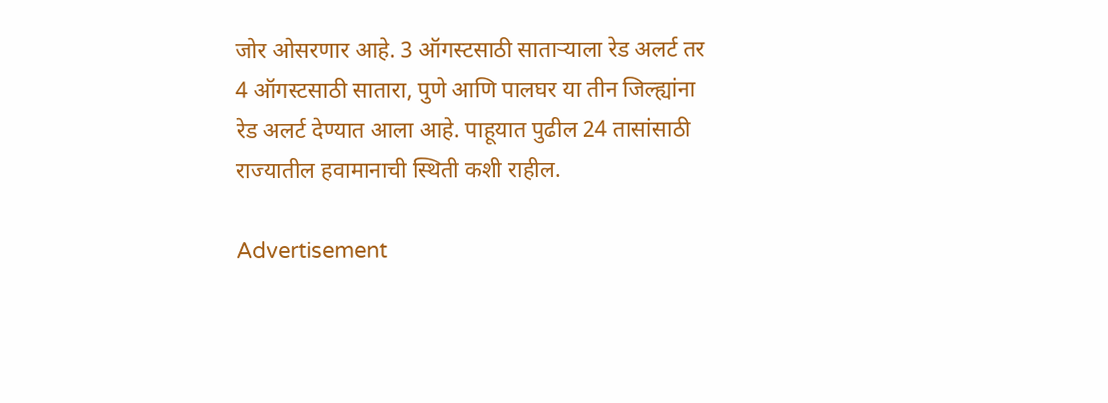जोर ओसरणार आहे. 3 ऑगस्टसाठी साताऱ्याला रेड अलर्ट तर 4 ऑगस्टसाठी सातारा, पुणे आणि पालघर या तीन जिल्ह्यांना रेड अलर्ट देण्यात आला आहे. पाहूयात पुढील 24 तासांसाठी राज्यातील हवामानाची स्थिती कशी राहील.

Advertisement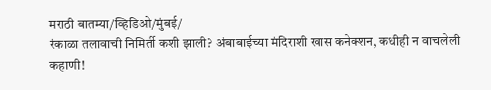मराठी बातम्या/व्हिडिओ/मुंबई/
रंकाळा तलावाची निमिर्ती कशी झाली? अंबाबाईच्या मंदिराशी खास कनेक्शन, कधीही न वाचलेली कहाणी!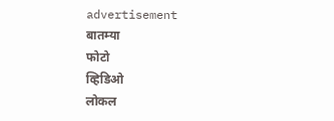advertisement
बातम्या
फोटो
व्हिडिओ
लोकल